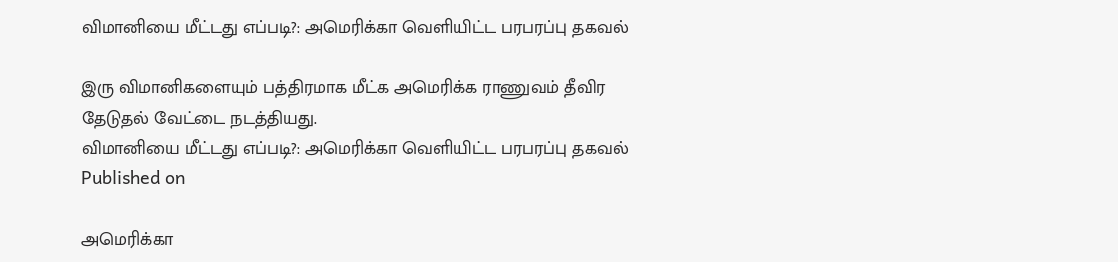விமானியை மீட்டது எப்படி?: அமெரிக்கா வெளியிட்ட பரபரப்பு தகவல்

இரு விமானிகளையும் பத்திரமாக மீட்க அமெரிக்க ராணுவம் தீவிர தேடுதல் வேட்டை நடத்தியது.
விமானியை மீட்டது எப்படி?: அமெரிக்கா வெளியிட்ட பரபரப்பு தகவல்
Published on

அமெரிக்கா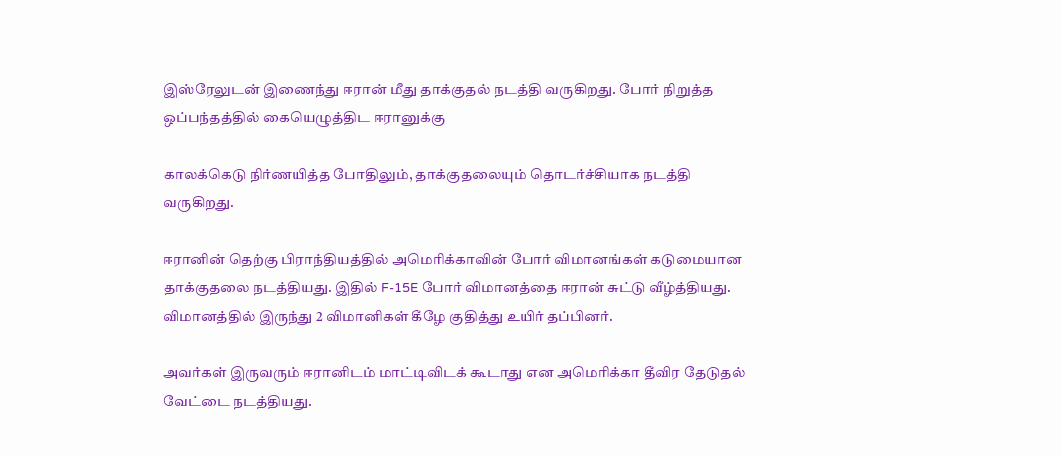இஸ்ரேலுடன் இணைந்து ஈரான் மீது தாக்குதல் நடத்தி வருகிறது. போர் நிறுத்த ஒப்பந்தத்தில் கையெழுத்திட ஈரானுக்கு

காலக்கெடு நிர்ணயித்த போதிலும், தாக்குதலையும் தொடர்ச்சியாக நடத்தி வருகிறது.

ஈரானின் தெற்கு பிராந்தியத்தில் அமெரிக்காவின் போர் விமானங்கள் கடுமையான தாக்குதலை நடத்தியது. இதில் F-15E போர் விமானத்தை ஈரான் சுட்டு வீழ்த்தியது. விமானத்தில் இருந்து 2 விமானிகள் கீழே குதித்து உயிர் தப்பினர்.

அவர்கள் இருவரும் ஈரானிடம் மாட்டிவிடக் கூடாது என அமெரிக்கா தீவிர தேடுதல் வேட்டை நடத்தியது.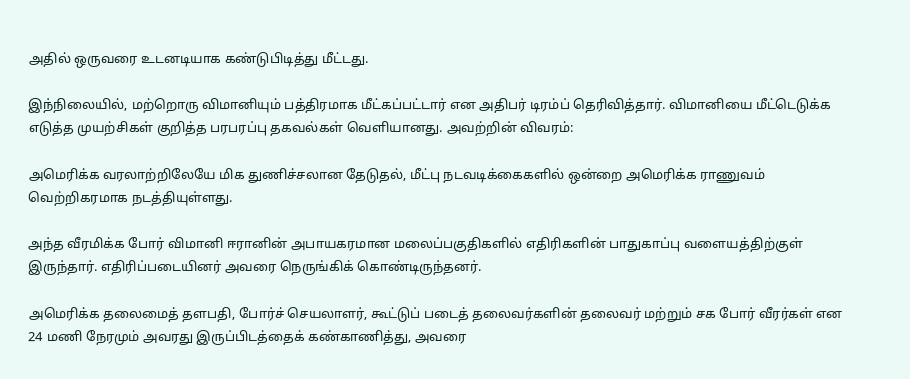அதில் ஒருவரை உடனடியாக கண்டுபிடித்து மீட்டது.

இந்நிலையில், மற்றொரு விமானியும் பத்திரமாக மீட்கப்பட்டார் என அதிபர் டிரம்ப் தெரிவித்தார். விமானியை மீட்டெடுக்க எடுத்த முயற்சிகள் குறித்த பரபரப்பு தகவல்கள் வெளியானது. அவற்றின் விவரம்:

அமெரிக்க வரலாற்றிலேயே மிக துணிச்சலான தேடுதல், மீட்பு நடவடிக்கைகளில் ஒன்றை அமெரிக்க ராணுவம் வெற்றிகரமாக நடத்தியுள்ளது.

அந்த வீரமிக்க போர் விமானி ஈரானின் அபாயகரமான மலைப்பகுதிகளில் எதிரிகளின் பாதுகாப்பு வளையத்திற்குள் இருந்தார். எதிரிப்படையினர் அவரை நெருங்கிக் கொண்டிருந்தனர்.

அமெரிக்க தலைமைத் தளபதி, போர்ச் செயலாளர், கூட்டுப் படைத் தலைவர்களின் தலைவர் மற்றும் சக போர் வீரர்கள்‌‌ என 24 மணி நேரமும் அவரது இருப்பிடத்தைக் கண்காணித்து, அவரை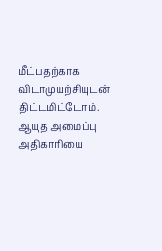மீட்பதற்காக விடாமுயற்சியுடன் திட்டமிட்டோம். ஆயுத அமைப்பு அதிகாரியை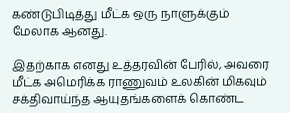கண்டுபிடித்து மீட்க ஒரு நாளுக்கும் மேலாக ஆனது.

இதற்காக எனது உத்தரவின் பேரில், அவரை மீட்க அமெரிக்க ராணுவம் உலகின் மிகவும் சக்திவாய்ந்த ஆயுதங்களைக் கொண்ட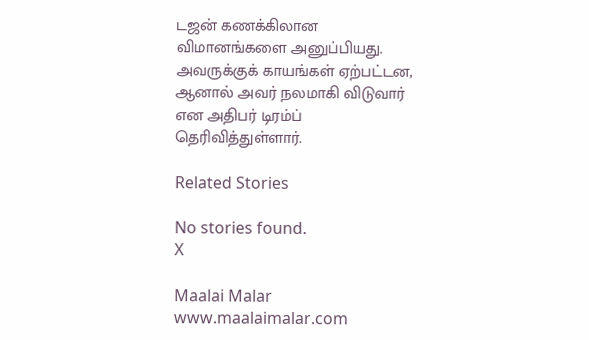டஜன் கணக்கிலான விமானங்களை அனுப்பியது. அவருக்குக் காயங்கள் ஏற்பட்டன, ஆனால் அவர் நலமாகி விடுவார் என அதிபர் டிரம்ப் தெரிவித்துள்ளார்.

Related Stories

No stories found.
X

Maalai Malar
www.maalaimalar.com